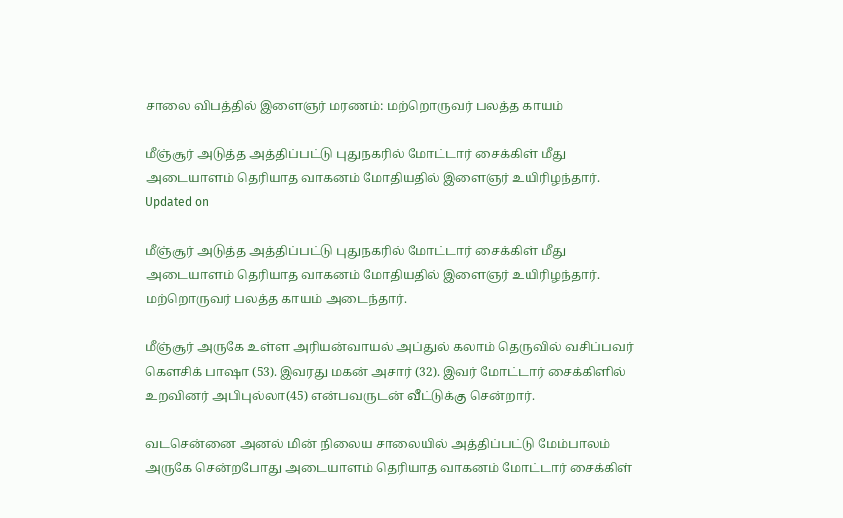சாலை விபத்தில் இளைஞர் மரணம்: மற்றொருவர் பலத்த காயம்

மீஞ்சூர் அடுத்த அத்திப்பட்டு புதுநகரில் மோட்டார் சைக்கிள் மீது அடையாளம் தெரியாத வாகனம் மோதியதில் இளைஞர் உயிரிழந்தார்.
Updated on

மீஞ்சூர் அடுத்த அத்திப்பட்டு புதுநகரில் மோட்டார் சைக்கிள் மீது அடையாளம் தெரியாத வாகனம் மோதியதில் இளைஞர் உயிரிழந்தார். மற்றொருவர் பலத்த காயம் அடைந்தார்.

மீஞ்சூர் அருகே உள்ள அரியன்வாயல் அப்துல் கலாம் தெருவில் வசிப்பவர் கௌசிக் பாஷா (53). இவரது மகன் அசார் (32). இவர் மோட்டார் சைக்கிளில் உறவினர் அபிபுல்லா(45) என்பவருடன் வீட்டுக்கு சென்றார்.

வடசென்னை அனல் மின் நிலைய சாலையில் அத்திப்பட்டு மேம்பாலம் அருகே சென்றபோது அடையாளம் தெரியாத வாகனம் மோட்டார் சைக்கிள்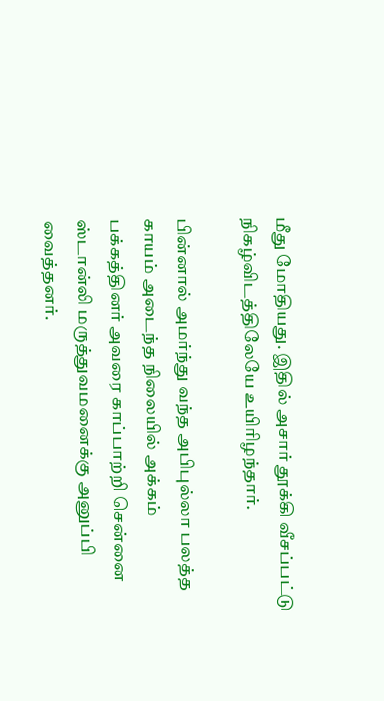மீது மோதியது. இதில் அசார் தூக்கி வீசப்பட்டு நிகழ்விடத்திலேயே உயிரிழந்தார்.

பின்னால் அமர்ந்து வந்த அபிபுல்லா பலத்த காயம் அடைந்த நிலையில் அக்கம் பக்கத்தினர் அவரை காப்பாற்றி சென்னை ஸ்டான்லி மருத்துவமனைக்கு அனுப்பி வைத்தனர்.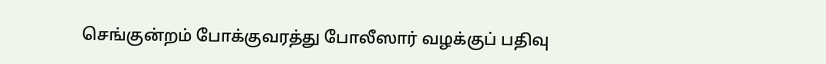செங்குன்றம் போக்குவரத்து போலீஸார் வழக்குப் பதிவு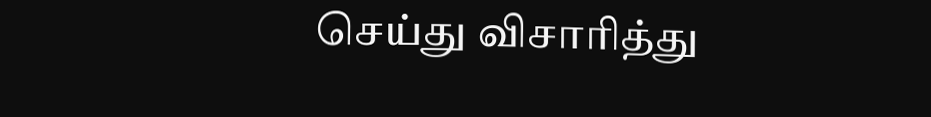செய்து விசாரித்து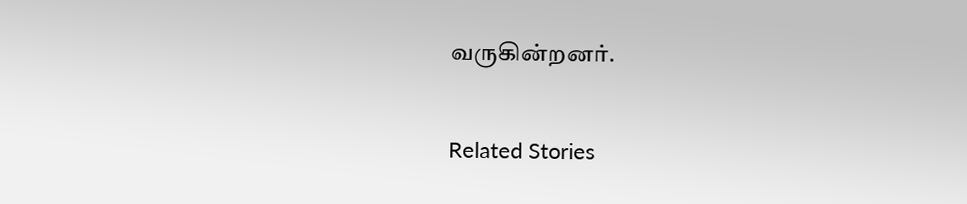வருகின்றனர்.

Related Stories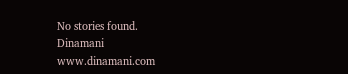No stories found.
Dinamani
www.dinamani.com